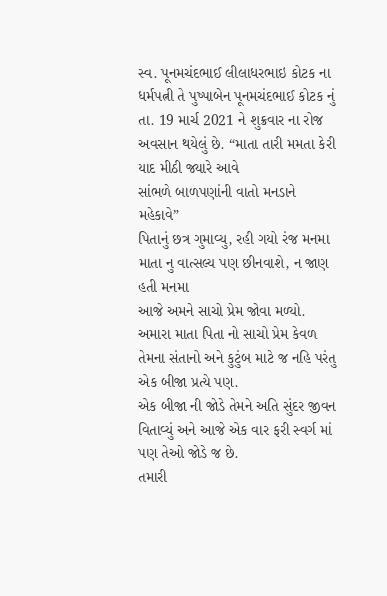સ્વ. પૂનમચંદભાઈ લીલાધરભાઇ કોટક ના ધર્મપત્ની તે પુષ્પાબેન પૂનમચંદભાઈ કોટક નું તા. 19 માર્ચ 2021 ને શુક્રવાર ના રોજ અવસાન થયેલું છે. “માતા તારી મમતા કેરી યાદ મીઠી જ્યારે આવે
સાંભળે બાળપણાંની વાતો મનડાને મહેકાવે”
પિતાનું છત્ર ગુમાવ્યુ, રહી ગયો રંજ મનમા માતા નુ વાત્સલ્ય પણ છીનવાશે, ન જાણ હતી મનમા
આજે અમને સાચો પ્રેમ જોવા મળ્યો.
અમારા માતા પિતા નો સાચો પ્રેમ કેવળ તેમના સંતાનો અને કુટુંબ માટે જ નહિ પરંતુ એક બીજા પ્રત્યે પણ.
એક બીજા ની જોડે તેમને અતિ સુંદર જીવન વિતાવ્યું અને આજે એક વાર ફરી સ્વર્ગ માં પણ તેઓ જોડે જ છે.
તમારી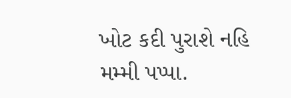ખોટ કદી પુરાશે નહિ મમ્મી પપ્પા.